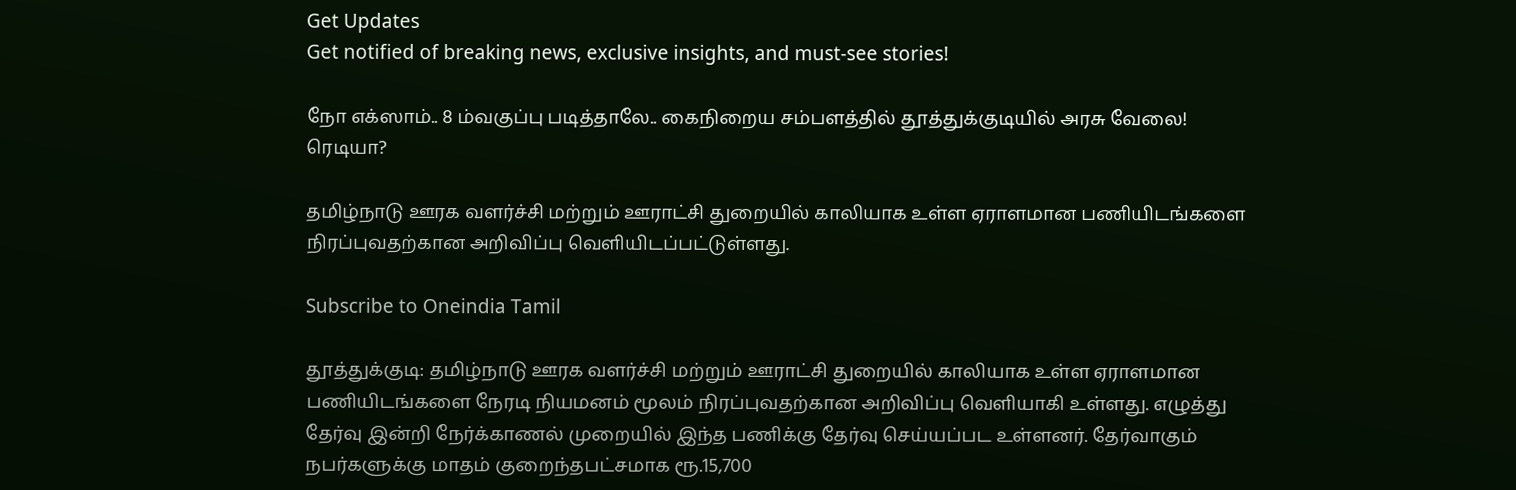Get Updates
Get notified of breaking news, exclusive insights, and must-see stories!

நோ எக்ஸாம்.. 8 ம்வகுப்பு படித்தாலே.. கைநிறைய சம்பளத்தில் தூத்துக்குடியில் அரசு வேலை! ரெடியா?

தமிழ்நாடு ஊரக வளர்ச்சி மற்றும் ஊராட்சி துறையில் காலியாக உள்ள ஏராளமான பணியிடங்களை நிரப்புவதற்கான அறிவிப்பு வெளியிடப்பட்டுள்ளது.

Subscribe to Oneindia Tamil

தூத்துக்குடி: தமிழ்நாடு ஊரக வளர்ச்சி மற்றும் ஊராட்சி துறையில் காலியாக உள்ள ஏராளமான பணியிடங்களை நேரடி நியமனம் மூலம் நிரப்புவதற்கான அறிவிப்பு வெளியாகி உள்ளது. எழுத்து தேர்வு இன்றி நேர்க்காணல் முறையில் இந்த பணிக்கு தேர்வு செய்யப்பட உள்ளனர். தேர்வாகும் நபர்களுக்கு மாதம் குறைந்தபட்சமாக ரூ.15,700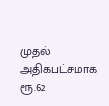முதல் அதிகபட்சமாக ரூ.62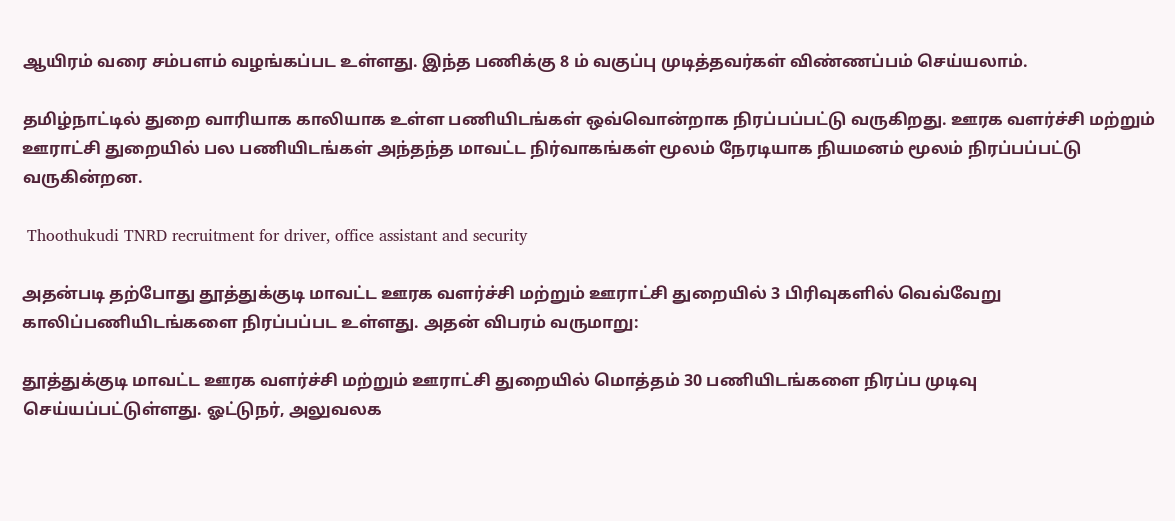ஆயிரம் வரை சம்பளம் வழங்கப்பட உள்ளது. இந்த பணிக்கு 8 ம் வகுப்பு முடித்தவர்கள் விண்ணப்பம் செய்யலாம்.

தமிழ்நாட்டில் துறை வாரியாக காலியாக உள்ள பணியிடங்கள் ஒவ்வொன்றாக நிரப்பப்பட்டு வருகிறது. ஊரக வளர்ச்சி மற்றும் ஊராட்சி துறையில் பல பணியிடங்கள் அந்தந்த மாவட்ட நிர்வாகங்கள் மூலம் நேரடியாக நியமனம் மூலம் நிரப்பப்பட்டு வருகின்றன.

 Thoothukudi TNRD recruitment for driver, office assistant and security

அதன்படி தற்போது தூத்துக்குடி மாவட்ட ஊரக வளர்ச்சி மற்றும் ஊராட்சி துறையில் 3 பிரிவுகளில் வெவ்வேறு காலிப்பணியிடங்களை நிரப்பப்பட உள்ளது. அதன் விபரம் வருமாறு:

தூத்துக்குடி மாவட்ட ஊரக வளர்ச்சி மற்றும் ஊராட்சி துறையில் மொத்தம் 30 பணியிடங்களை நிரப்ப முடிவு செய்யப்பட்டுள்ளது. ஓட்டுநர், அலுவலக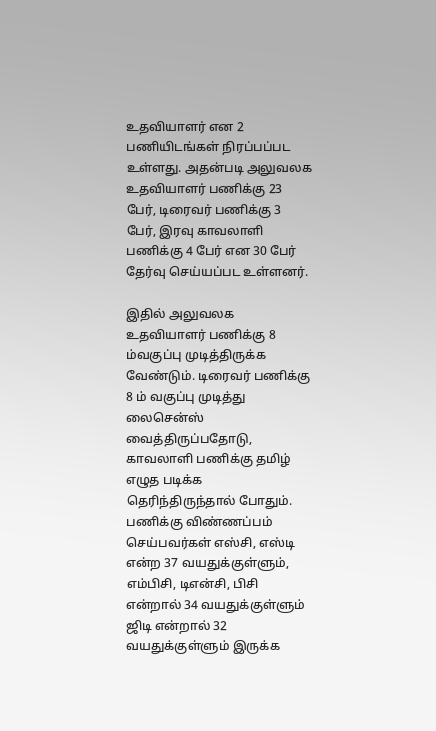உதவியாளர் என 2 பணியிடங்கள் நிரப்பப்பட உள்ளது. அதன்படி அலுவலக உதவியாளர் பணிக்கு 23 பேர், டிரைவர் பணிக்கு 3 பேர், இரவு காவலாளி பணிக்கு 4 பேர் என 30 பேர் தேர்வு செய்யப்பட உள்ளனர்.

இதில் அலுவலக உதவியாளர் பணிக்கு 8 ம்வகுப்பு முடித்திருக்க வேண்டும். டிரைவர் பணிக்கு 8 ம் வகுப்பு முடித்து லைசென்ஸ் வைத்திருப்பதோடு, காவலாளி பணிக்கு தமிழ் எழுத படிக்க தெரிந்திருந்தால் போதும். பணிக்கு விண்ணப்பம் செய்பவர்கள் எஸ்சி, எஸ்டி என்ற 37 வயதுக்குள்ளும், எம்பிசி, டிஎன்சி, பிசி என்றால் 34 வயதுக்குள்ளும் ஜிடி என்றால் 32 வயதுக்குள்ளும் இருக்க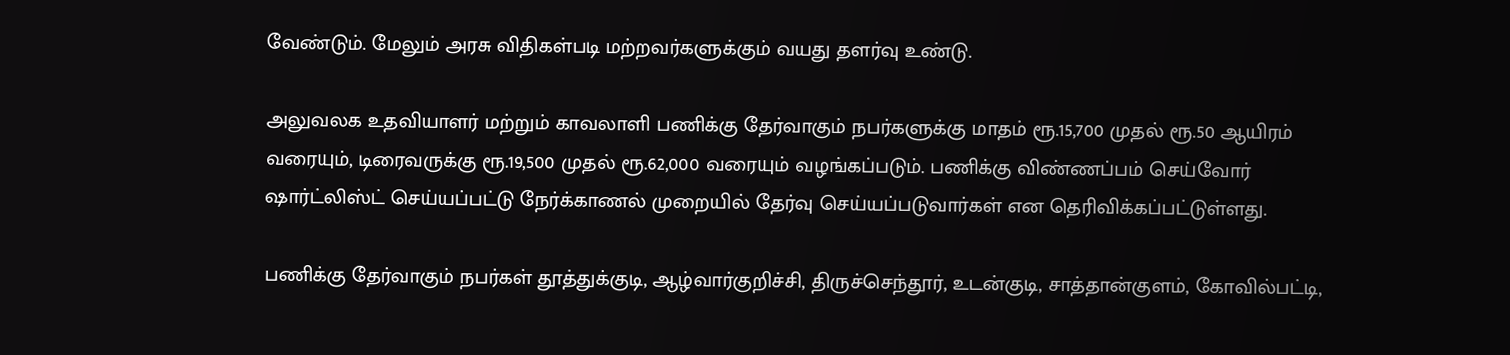வேண்டும். மேலும் அரசு விதிகள்படி மற்றவர்களுக்கும் வயது தளர்வு உண்டு.

அலுவலக உதவியாளர் மற்றும் காவலாளி பணிக்கு தேர்வாகும் நபர்களுக்கு மாதம் ரூ.15,700 முதல் ரூ.50 ஆயிரம் வரையும், டிரைவருக்கு ரூ.19,500 முதல் ரூ.62,000 வரையும் வழங்கப்படும். பணிக்கு விண்ணப்பம் செய்வோர் ஷார்ட்லிஸ்ட் செய்யப்பட்டு நேர்க்காணல் முறையில் தேர்வு செய்யப்படுவார்கள் என தெரிவிக்கப்பட்டுள்ளது.

பணிக்கு தேர்வாகும் நபர்கள் தூத்துக்குடி, ஆழ்வார்குறிச்சி, திருச்செந்தூர், உடன்குடி, சாத்தான்குளம், கோவில்பட்டி,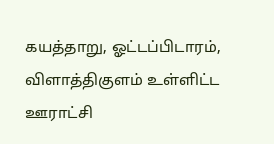கயத்தாறு, ஓட்டப்பிடாரம், விளாத்திகுளம் உள்ளிட்ட ஊராட்சி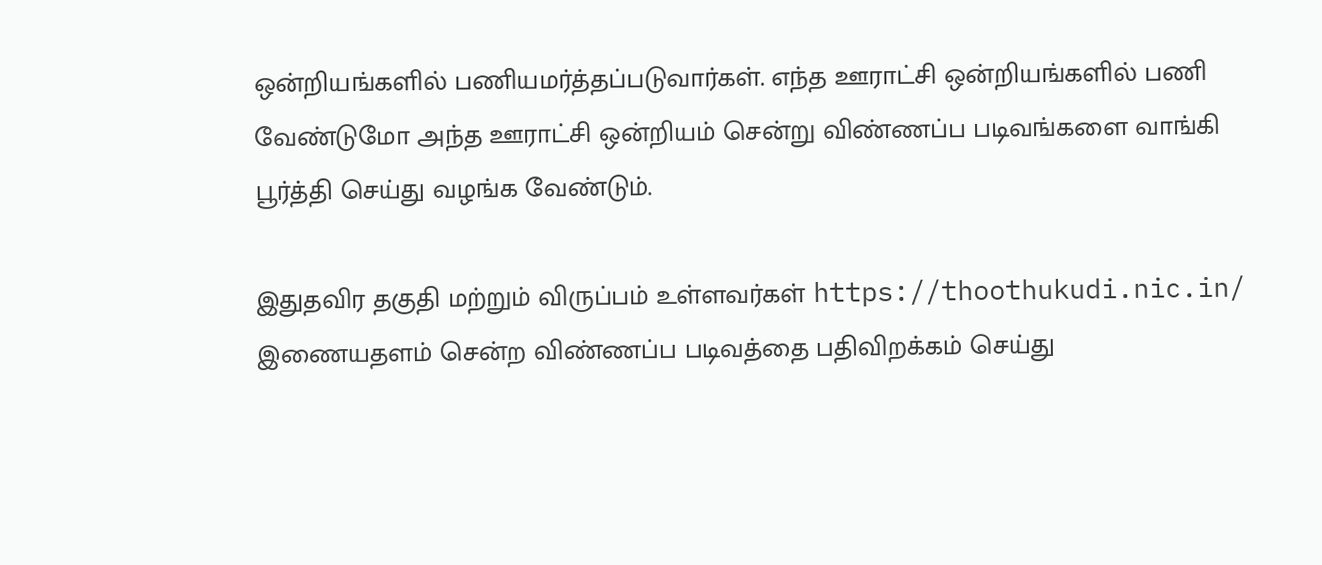ஒன்றியங்களில் பணியமர்த்தப்படுவார்கள். எந்த ஊராட்சி ஒன்றியங்களில் பணி வேண்டுமோ அந்த ஊராட்சி ஒன்றியம் சென்று விண்ணப்ப படிவங்களை வாங்கி பூர்த்தி செய்து வழங்க வேண்டும்.

இதுதவிர தகுதி மற்றும் விருப்பம் உள்ளவர்கள் https://thoothukudi.nic.in/ இணையதளம் சென்ற விண்ணப்ப படிவத்தை பதிவிறக்கம் செய்து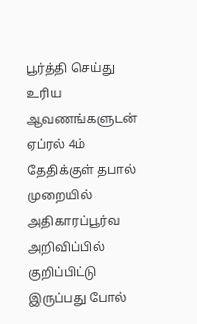பூர்த்தி செய்து உரிய ஆவணங்களுடன் ஏப்ரல் 4ம் தேதிக்குள் தபால் முறையில் அதிகாரப்பூர்வ அறிவிப்பில் குறிப்பிட்டு இருப்பது போல்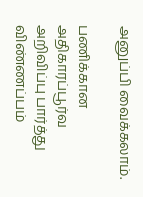அனுப்பி வைக்கலாம்.

பணிக்கான அதிகாரப்பூர்வ அறிவிப்பு பார்த்து விண்ணப்பம்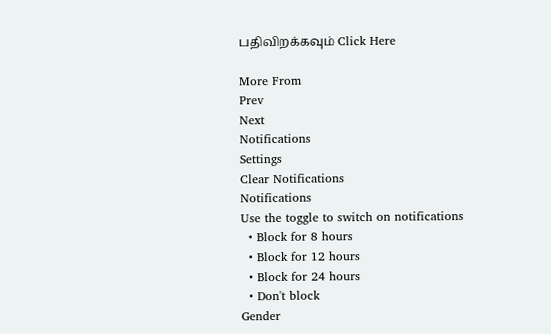பதிவிறக்கவும் Click Here

More From
Prev
Next
Notifications
Settings
Clear Notifications
Notifications
Use the toggle to switch on notifications
  • Block for 8 hours
  • Block for 12 hours
  • Block for 24 hours
  • Don't block
Gender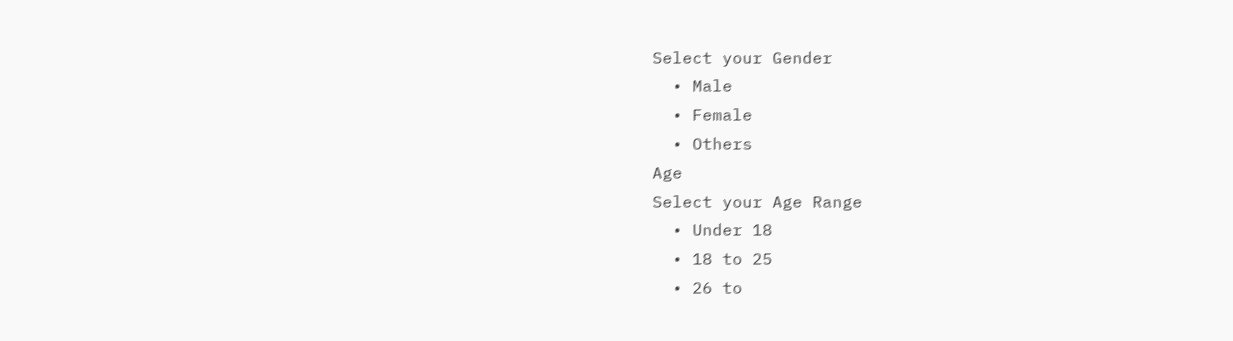Select your Gender
  • Male
  • Female
  • Others
Age
Select your Age Range
  • Under 18
  • 18 to 25
  • 26 to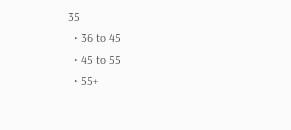35
  • 36 to 45
  • 45 to 55
  • 55+